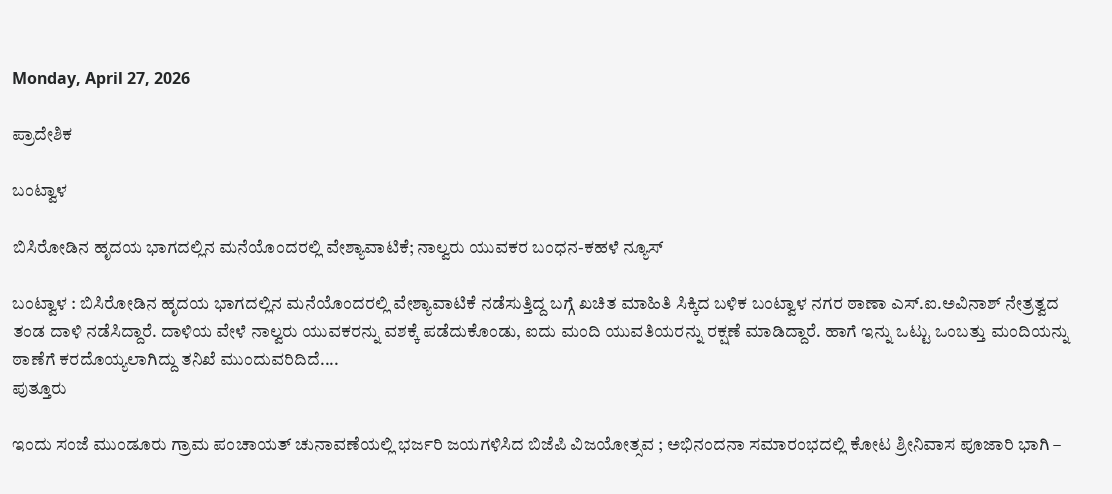Monday, April 27, 2026

ಪ್ರಾದೇಶಿಕ

ಬಂಟ್ವಾಳ

ಬಿಸಿರೋಡಿನ ಹೃದಯ ಭಾಗದಲ್ಲಿನ ಮನೆಯೊಂದರಲ್ಲಿ ವೇಶ್ಯಾವಾಟಿಕೆ; ನಾಲ್ವರು ಯುವಕರ ಬಂಧನ-ಕಹಳೆ ನ್ಯೂಸ್

ಬಂಟ್ವಾಳ : ಬಿಸಿರೋಡಿನ ಹೃದಯ ಭಾಗದಲ್ಲಿನ ಮನೆಯೊಂದರಲ್ಲಿ ವೇಶ್ಯಾವಾಟಿಕೆ ನಡೆಸುತ್ತಿದ್ದ ಬಗ್ಗೆ ಖಚಿತ ಮಾಹಿತಿ ಸಿಕ್ಕಿದ ಬಳಿಕ ಬಂಟ್ವಾಳ ನಗರ ಠಾಣಾ ಎಸ್.ಐ.ಅವಿನಾಶ್ ನೇತ್ರತ್ವದ ತಂಡ ದಾಳಿ ನಡೆಸಿದ್ದಾರೆ. ದಾಳಿಯ ವೇಳೆ ನಾಲ್ವರು ಯುವಕರನ್ನು ವಶಕ್ಕೆ ಪಡೆದುಕೊಂಡು, ಐದು ಮಂದಿ ಯುವತಿಯರನ್ನು ರಕ್ಷಣೆ ಮಾಡಿದ್ದಾರೆ. ಹಾಗೆ ಇನ್ನು ಒಟ್ಟು ಒಂಬತ್ತು ಮಂದಿಯನ್ನು ಠಾಣೆಗೆ ಕರದೊಯ್ಯಲಾಗಿದ್ದು ತನಿಖೆ ಮುಂದುವರಿದಿದೆ....
ಪುತ್ತೂರು

ಇಂದು ಸಂಜೆ ಮುಂಡೂರು ಗ್ರಾಮ ಪಂಚಾಯತ್ ಚುನಾವಣೆಯಲ್ಲಿ ಭರ್ಜರಿ ಜಯಗಳಿಸಿದ ಬಿಜೆಪಿ ವಿಜಯೋತ್ಸವ ; ಅಭಿನಂದನಾ ಸಮಾರಂಭದಲ್ಲಿ ಕೋಟ ಶ್ರೀನಿವಾಸ ಪೂಜಾರಿ ಭಾಗಿ –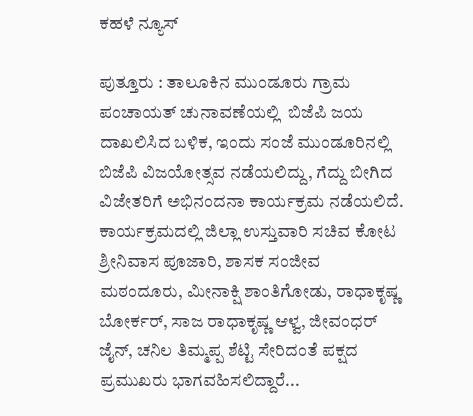ಕಹಳೆ ನ್ಯೂಸ್

ಪುತ್ತೂರು : ತಾಲೂಕಿನ ಮುಂಡೂರು ಗ್ರಾಮ ಪಂಚಾಯತ್ ಚುನಾವಣೆಯಲ್ಲಿ ‌ ಬಿಜೆಪಿ ಜಯ ದಾಖಲಿಸಿದ ಬಳಿಕ, ಇಂದು ಸಂಜೆ ಮುಂಡೂರಿನಲ್ಲಿ ಬಿಜೆಪಿ ವಿಜಯೋತ್ಸವ ನಡೆಯಲಿದ್ದು, ಗೆದ್ದು‌ ಬೀಗಿದ ವಿಜೇತರಿಗೆ ಅಭಿನಂದನಾ ಕಾರ್ಯಕ್ರಮ ನಡೆಯಲಿದೆ. ಕಾರ್ಯಕ್ರಮದಲ್ಲಿ ಜಿಲ್ಲಾ ಉಸ್ತುವಾರಿ ಸಚಿವ ಕೋಟ ಶ್ರೀನಿವಾಸ ಪೂಜಾರಿ, ಶಾಸಕ ಸಂಜೀವ ಮಠಂದೂರು, ಮೀನಾಕ್ಷಿ ಶಾಂತಿಗೋಡು, ರಾಧಾಕೃಷ್ಣ ಬೋರ್ಕರ್, ಸಾಜ ರಾಧಾಕೃಷ್ಣ ಆಳ್ವ, ಜೀವಂಧರ್ ಜೈನ್, ಚನಿಲ ತಿಮ್ಮಪ್ಪ ಶೆಟ್ಟಿ ಸೇರಿದಂತೆ ಪಕ್ಷದ ಪ್ರಮುಖರು ಭಾಗವಹಿಸಲಿದ್ದಾರೆ...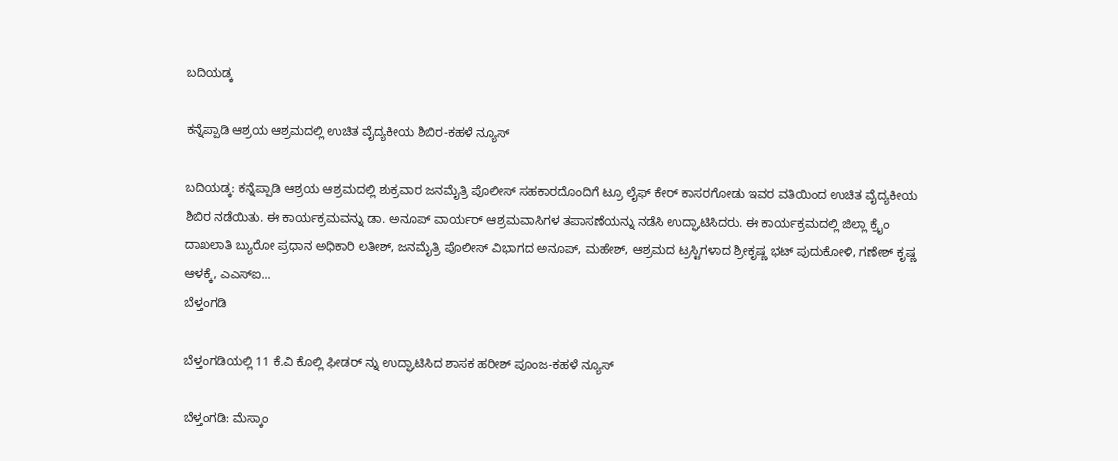ಬದಿಯಡ್ಕ

ಕನ್ನೆಪ್ಪಾಡಿ ಆಶ್ರಯ ಆಶ್ರಮದಲ್ಲಿ ಉಚಿತ ವೈದ್ಯಕೀಯ ಶಿಬಿರ-ಕಹಳೆ ನ್ಯೂಸ್

ಬದಿಯಡ್ಕ: ಕನ್ನೆಪ್ಪಾಡಿ ಆಶ್ರಯ ಆಶ್ರಮದಲ್ಲಿ ಶುಕ್ರವಾರ ಜನಮೈತ್ರಿ ಪೊಲೀಸ್ ಸಹಕಾರದೊಂದಿಗೆ ಟ್ರೂ ಲೈಫ್ ಕೇರ್ ಕಾಸರಗೋಡು ಇವರ ವತಿಯಿಂದ ಉಚಿತ ವೈದ್ಯಕೀಯ ಶಿಬಿರ ನಡೆಯಿತು. ಈ ಕಾರ್ಯಕ್ರಮವನ್ನು ಡಾ. ಅನೂಪ್ ವಾರ್ಯರ್ ಆಶ್ರಮವಾಸಿಗಳ ತಪಾಸಣೆಯನ್ನು ನಡೆಸಿ ಉದ್ಘಾಟಿಸಿದರು. ಈ ಕಾರ್ಯಕ್ರಮದಲ್ಲಿ ಜಿಲ್ಲಾ ಕ್ರೈಂ ದಾಖಲಾತಿ ಬ್ಯುರೋ ಪ್ರಧಾನ ಅಧಿಕಾರಿ ಲತೀಶ್, ಜನಮೈತ್ರಿ ಪೊಲೀಸ್ ವಿಭಾಗದ ಅನೂಪ್, ಮಹೇಶ್, ಆಶ್ರಮದ ಟ್ರಸ್ಟಿಗಳಾದ ಶ್ರೀಕೃಷ್ಣ ಭಟ್ ಪುದುಕೋಳಿ, ಗಣೇಶ್ ಕೃಷ್ಣ ಆಳಕ್ಕೆ, ಎಎಸ್‍ಐ...
ಬೆಳ್ತಂಗಡಿ

ಬೆಳ್ತಂಗಡಿಯಲ್ಲಿ 11 ಕೆ.ವಿ ಕೊಲ್ಲಿ ಫೀಡರ್ ನ್ನು ಉದ್ಘಾಟಿಸಿದ ಶಾಸಕ ಹರೀಶ್ ಪೂಂಜ-ಕಹಳೆ ನ್ಯೂಸ್

ಬೆಳ್ತಂಗಡಿ: ಮೆಸ್ಕಾಂ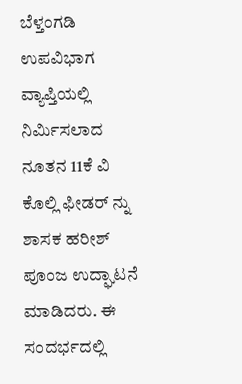ಬೆಳ್ತಂಗಡಿ ಉಪವಿಭಾಗ ವ್ಯಾಪ್ತಿಯಲ್ಲಿ ನಿರ್ಮಿಸಲಾದ ನೂತನ 11ಕೆ ವಿ ಕೊಲ್ಲಿ ಫೀಡರ್ ನ್ನು ಶಾಸಕ ಹರೀಶ್ ಪೂಂಜ ಉದ್ಘಾಟನೆ ಮಾಡಿದರು. ಈ ಸಂದರ್ಭದಲ್ಲಿ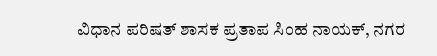ವಿಧಾನ ಪರಿಷತ್ ಶಾಸಕ ಪ್ರತಾಪ ಸಿಂಹ ನಾಯಕ್, ನಗರ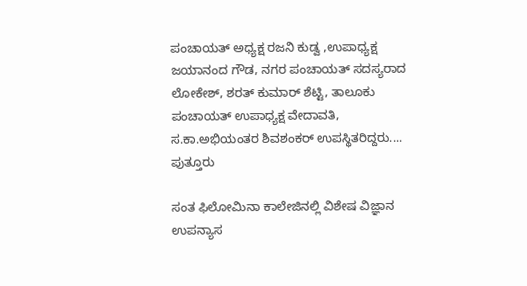ಪಂಚಾಯತ್ ಅಧ್ಯಕ್ಷ ರಜನಿ ಕುಡ್ವ ,ಉಪಾಧ್ಯಕ್ಷ ಜಯಾನಂದ ಗೌಡ, ನಗರ ಪಂಚಾಯತ್ ಸದಸ್ಯರಾದ ಲೋಕೇಶ್, ಶರತ್ ಕುಮಾರ್ ಶೆಟ್ಟಿ, ತಾಲೂಕು ಪಂಚಾಯತ್ ಉಪಾಧ್ಯಕ್ಷ ವೇದಾವತಿ, ಸ.ಕಾ.ಅಭಿಯಂತರ ಶಿವಶಂಕರ್ ಉಪಸ್ಥಿತರಿದ್ದರು....
ಪುತ್ತೂರು

ಸಂತ ಫಿಲೋಮಿನಾ ಕಾಲೇಜಿನಲ್ಲಿ ವಿಶೇಷ ವಿಜ್ಞಾನ ಉಪನ್ಯಾಸ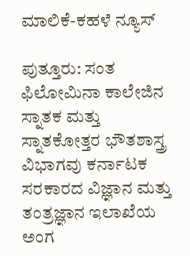ಮಾಲಿಕೆ-ಕಹಳೆ ನ್ಯೂಸ್

ಪುತ್ತೂರು: ಸಂತ ಫಿಲೋಮಿನಾ ಕಾಲೇಜಿನ ಸ್ನಾತಕ ಮತ್ತು ಸ್ನಾತಕೋತ್ತರ ಭೌತಶಾಸ್ತ್ರ ವಿಭಾಗವು ಕರ್ನಾಟಕ ಸರಕಾರದ ವಿಜ್ಞಾನ ಮತ್ತು ತಂತ್ರಜ್ಞಾನ ಇಲಾಖೆಯ ಅಂಗ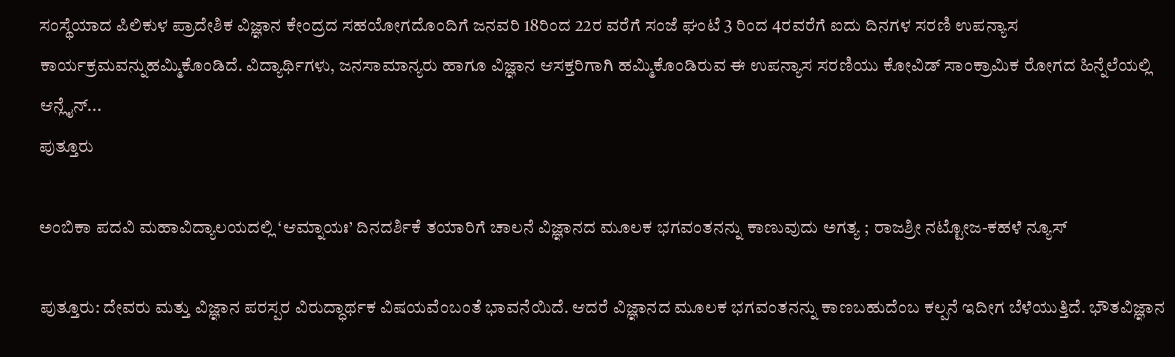ಸಂಸ್ಥೆಯಾದ ಪಿಲಿಕುಳ ಪ್ರಾದೇಶಿಕ ವಿಜ್ಞಾನ ಕೇಂದ್ರದ ಸಹಯೋಗದೊಂದಿಗೆ ಜನವರಿ 18ರಿಂದ 22ರ ವರೆಗೆ ಸಂಜೆ ಘಂಟೆ 3 ರಿಂದ 4ರವರೆಗೆ ಐದು ದಿನಗಳ ಸರಣಿ ಉಪನ್ಯಾಸ ಕಾರ್ಯಕ್ರಮವನ್ನುಹಮ್ಮಿಕೊಂಡಿದೆ. ವಿದ್ಯಾರ್ಥಿಗಳು, ಜನಸಾಮಾನ್ಯರು ಹಾಗೂ ವಿಜ್ಞಾನ ಆಸಕ್ತರಿಗಾಗಿ ಹಮ್ಮಿಕೊಂಡಿರುವ ಈ ಉಪನ್ಯಾಸ ಸರಣಿಯು ಕೋವಿಡ್‍ ಸಾಂಕ್ರಾಮಿಕ ರೋಗದ ಹಿನ್ನೆಲೆಯಲ್ಲಿ ಆನ್ಲೈನ್...
ಪುತ್ತೂರು

ಅಂಬಿಕಾ ಪದವಿ ಮಹಾವಿದ್ಯಾಲಯದಲ್ಲಿ ‘ಆಮ್ನಾಯಃ’ ದಿನದರ್ಶಿಕೆ ತಯಾರಿಗೆ ಚಾಲನೆ ವಿಜ್ಞಾನದ ಮೂಲಕ ಭಗವಂತನನ್ನು ಕಾಣುವುದು ಅಗತ್ಯ ; ರಾಜಶ್ರೀ ನಟ್ಟೋಜ-ಕಹಳೆ ನ್ಯೂಸ್

ಪುತ್ತೂರು: ದೇವರು ಮತ್ತು ವಿಜ್ಞಾನ ಪರಸ್ಪರ ವಿರುದ್ಧಾರ್ಥಕ ವಿಷಯವೆಂಬಂತೆ ಭಾವನೆಯಿದೆ. ಆದರೆ ವಿಜ್ಞಾನದ ಮೂಲಕ ಭಗವಂತನನ್ನು ಕಾಣಬಹುದೆಂಬ ಕಲ್ಪನೆ ಇದೀಗ ಬೆಳೆಯುತ್ತಿದೆ. ಭೌತವಿಜ್ಞಾನ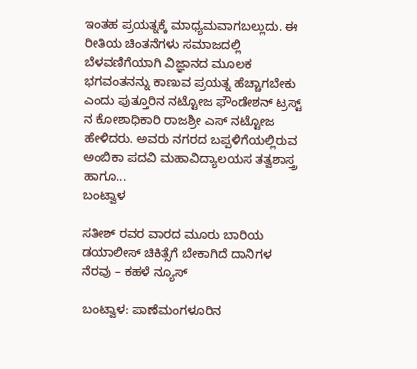ಇಂತಹ ಪ್ರಯತ್ನಕ್ಕೆ ಮಾಧ್ಯಮವಾಗಬಲ್ಲುದು. ಈ ರೀತಿಯ ಚಿಂತನೆಗಳು ಸಮಾಜದಲ್ಲಿ ಬೆಳವಣಿಗೆಯಾಗಿ ವಿಜ್ಞಾನದ ಮೂಲಕ ಭಗವಂತನನ್ನು ಕಾಣುವ ಪ್ರಯತ್ನ ಹೆಚ್ಚಾಗಬೇಕು ಎಂದು ಪುತ್ತೂರಿನ ನಟ್ಟೋಜ ಫೌಂಡೇಶನ್ ಟ್ರಸ್ಟ್ ನ ಕೋಶಾಧಿಕಾರಿ ರಾಜಶ್ರೀ ಎಸ್ ನಟ್ಟೋಜ ಹೇಳಿದರು. ಅವರು ನಗರದ ಬಪ್ಪಳಿಗೆಯಲ್ಲಿರುವ ಅಂಬಿಕಾ ಪದವಿ ಮಹಾವಿದ್ಯಾಲಯಸ ತತ್ವಶಾಸ್ತ್ರ ಹಾಗೂ...
ಬಂಟ್ವಾಳ

ಸತೀಶ್ ರವರ ವಾರದ ಮೂರು ಬಾರಿಯ ಡಯಾಲೀಸ್ ಚಿಕಿತ್ಸೆಗೆ ಬೇಕಾಗಿದೆ ದಾನಿಗಳ ನೆರವು – ಕಹಳೆ ನ್ಯೂಸ್

ಬಂಟ್ವಾಳ: ಪಾಣೆಮಂಗಳೂರಿನ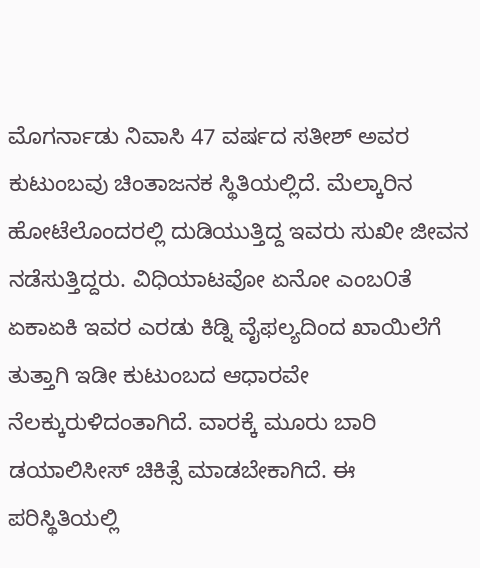ಮೊಗರ್ನಾಡು ನಿವಾಸಿ 47 ವರ್ಷದ ಸತೀಶ್ ಅವರ ಕುಟುಂಬವು ಚಿಂತಾಜನಕ ಸ್ಥಿತಿಯಲ್ಲಿದೆ. ಮೆಲ್ಕಾರಿನ ಹೋಟೆಲೊಂದರಲ್ಲಿ ದುಡಿಯುತ್ತಿದ್ದ ಇವರು ಸುಖೀ ಜೀವನ ನಡೆಸುತ್ತಿದ್ದರು. ವಿಧಿಯಾಟವೋ ಏನೋ ಎಂಬ೦ತೆ ಏಕಾಏಕಿ ಇವರ ಎರಡು ಕಿಡ್ನಿ ವೈಫಲ್ಯದಿಂದ ಖಾಯಿಲೆಗೆ ತುತ್ತಾಗಿ ಇಡೀ ಕುಟುಂಬದ ಆಧಾರವೇ ನೆಲಕ್ಕುರುಳಿದಂತಾಗಿದೆ. ವಾರಕ್ಕೆ ಮೂರು ಬಾರಿ ಡಯಾಲಿಸೀಸ್ ಚಿಕಿತ್ಸೆ ಮಾಡಬೇಕಾಗಿದೆ. ಈ ಪರಿಸ್ಥಿತಿಯಲ್ಲಿ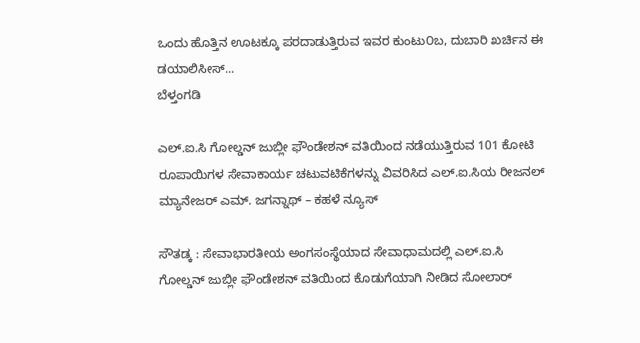ಒಂದು ಹೊತ್ತಿನ ಊಟಕ್ಕೂ ಪರದಾಡುತ್ತಿರುವ ಇವರ ಕುಂಟು೦ಬ, ದುಬಾರಿ ಖರ್ಚಿನ ಈ ಡಯಾಲಿಸೀಸ್...
ಬೆಳ್ತಂಗಡಿ

ಎಲ್.ಐ.ಸಿ ಗೋಲ್ಡನ್ ಜುಬ್ಲೀ ಫೌಂಡೇಶನ್ ವತಿಯಿಂದ ನಡೆಯುತ್ತಿರುವ 101 ಕೋಟಿ ರೂಪಾಯಿಗಳ ಸೇವಾಕಾರ್ಯ ಚಟುವಟಿಕೆಗಳನ್ನು ವಿವರಿಸಿದ ಎಲ್.ಐ.ಸಿಯ ರೀಜನಲ್ ಮ್ಯಾನೇಜರ್ ಎಮ್. ಜಗನ್ನಾಥ್ – ಕಹಳೆ ನ್ಯೂಸ್

ಸೌತಡ್ಕ : ಸೇವಾಭಾರತೀಯ ಅಂಗಸಂಸ್ಥೆಯಾದ ಸೇವಾಧಾಮದಲ್ಲಿ ಎಲ್.ಐ.ಸಿ ಗೋಲ್ಡನ್ ಜುಬ್ಲೀ ಫೌಂಡೇಶನ್ ವತಿಯಿಂದ ಕೊಡುಗೆಯಾಗಿ ನೀಡಿದ ಸೋಲಾರ್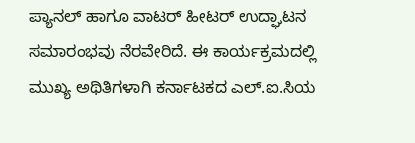ಪ್ಯಾನಲ್ ಹಾಗೂ ವಾಟರ್ ಹೀಟರ್ ಉದ್ಘಾಟನ ಸಮಾರಂಭವು ನೆರವೇರಿದೆ. ಈ ಕಾರ್ಯಕ್ರಮದಲ್ಲಿ ಮುಖ್ಯ ಅಥಿತಿಗಳಾಗಿ ಕರ್ನಾಟಕದ ಎಲ್.ಐ.ಸಿಯ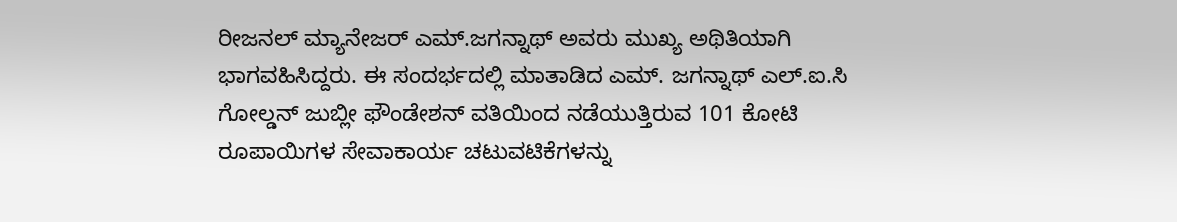ರೀಜನಲ್ ಮ್ಯಾನೇಜರ್ ಎಮ್.ಜಗನ್ನಾಥ್ ಅವರು ಮುಖ್ಯ ಅಥಿತಿಯಾಗಿ ಭಾಗವಹಿಸಿದ್ದರು. ಈ ಸಂದರ್ಭದಲ್ಲಿ ಮಾತಾಡಿದ ಎಮ್. ಜಗನ್ನಾಥ್ ಎಲ್.ಐ.ಸಿ ಗೋಲ್ಡನ್ ಜುಬ್ಲೀ ಫೌಂಡೇಶನ್ ವತಿಯಿಂದ ನಡೆಯುತ್ತಿರುವ 101 ಕೋಟಿ ರೂಪಾಯಿಗಳ ಸೇವಾಕಾರ್ಯ ಚಟುವಟಿಕೆಗಳನ್ನು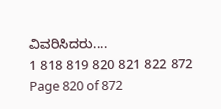ವಿವರಿಸಿದರು....
1 818 819 820 821 822 872
Page 820 of 872